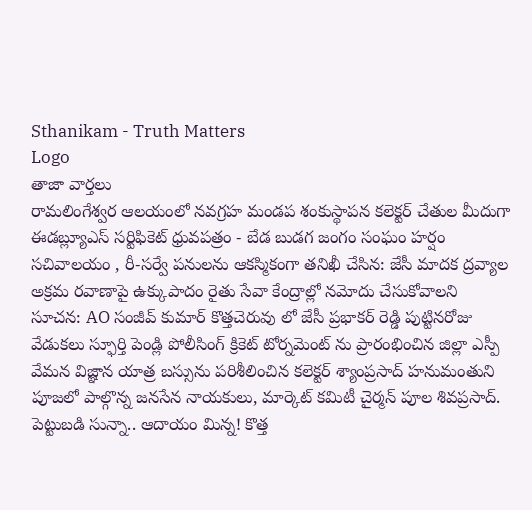Sthanikam - Truth Matters
Logo
తాజా వార్తలు
రామలింగేశ్వర ఆలయంలో నవగ్రహ మండప శంకుస్థాపన కలెక్టర్ చేతుల మీదుగా ఈడబ్ల్యూఎస్ సర్టిఫికెట్ ధ్రువపత్రం - బేడ బుడగ జంగం సంఘం హర్షం సచివాలయం , రీ-సర్వే పనులను ఆకస్మికంగా తనిఖీ చేసిన: జేసీ మాదక ద్రవ్యాల అక్రమ రవాణాపై ఉక్కుపాదం రైతు సేవా కేంద్రాల్లో నమోదు చేసుకోవాలని సూచన: AO సంజీవ్ కుమార్ కొత్తచెరువు లో జేసీ ప్రభాకర్ రెడ్డి పుట్టినరోజు వేడుకలు స్ఫూర్తి పెండ్లి పోలీసింగ్ క్రికెట్ టోర్నమెంట్ ను ప్రారంభించిన జిల్లా ఎస్పీ వేమన విజ్ఞాన యాత్ర బస్సును పరిశీలించిన కలెక్టర్ శ్యాంప్రసాద్ హనుమంతుని పూజలో పాల్గొన్న జనసేన నాయకులు, మార్కెట్ కమిటీ చైర్మన్ పూల శివప్రసాద్. పెట్టుబడి సున్నా.. ఆదాయం మిన్న! కొత్త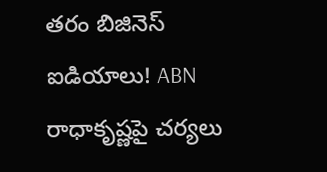తరం బిజినెస్ ఐడియాలు! ABN రాధాకృష్ణపై చర్యలు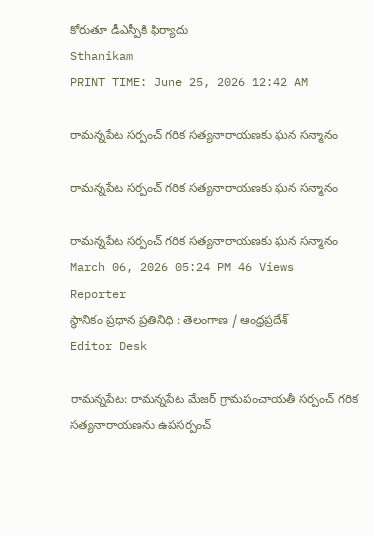కోరుతూ డీఎస్పీకి ఫిర్యాదు
Sthanikam
PRINT TIME: June 25, 2026 12:42 AM

రామన్నపేట సర్పంచ్ గరిక సత్యనారాయణకు ఘన సన్మానం

రామన్నపేట సర్పంచ్ గరిక సత్యనారాయణకు ఘన సన్మానం

రామన్నపేట సర్పంచ్ గరిక సత్యనారాయణకు ఘన సన్మానం
March 06, 2026 05:24 PM 46 Views
Reporter
స్థానికం ప్రధాన ప్రతినిధి : తెలంగాణ / ఆంధ్రప్రదేశ్
Editor Desk

రామన్నపేట: రామన్నపేట మేజర్ గ్రామపంచాయతీ సర్పంచ్ గరిక సత్యనారాయణను ఉపసర్పంచ్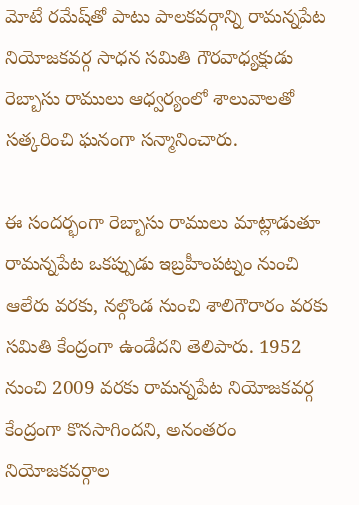మోటే రమేష్‌తో పాటు పాలకవర్గాన్ని రామన్నపేట నియోజకవర్గ సాధన సమితి గౌరవాధ్యక్షుడు రెబ్బాసు రాములు ఆధ్వర్యంలో శాలువాలతో సత్కరించి ఘనంగా సన్మానించారు.

ఈ సందర్భంగా రెబ్బాసు రాములు మాట్లాడుతూ రామన్నపేట ఒకప్పుడు ఇబ్రహీంపట్నం నుంచి ఆలేరు వరకు, నల్గొండ నుంచి శాలిగౌరారం వరకు సమితి కేంద్రంగా ఉండేదని తెలిపారు. 1952 నుంచి 2009 వరకు రామన్నపేట నియోజకవర్గ కేంద్రంగా కొనసాగిందని, అనంతరం నియోజకవర్గాల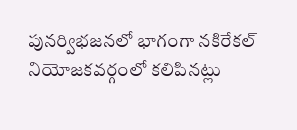పునర్విభజనలో భాగంగా నకిరేకల్ నియోజకవర్గంలో కలిపినట్లు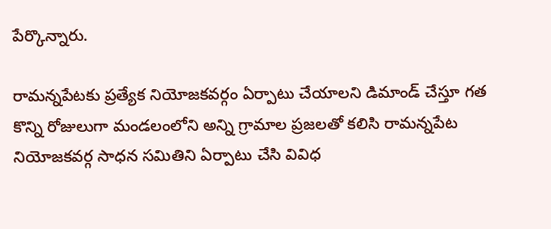పేర్కొన్నారు.

రామన్నపేటకు ప్రత్యేక నియోజకవర్గం ఏర్పాటు చేయాలని డిమాండ్ చేస్తూ గత కొన్ని రోజులుగా మండలంలోని అన్ని గ్రామాల ప్రజలతో కలిసి రామన్నపేట నియోజకవర్గ సాధన సమితిని ఏర్పాటు చేసి వివిధ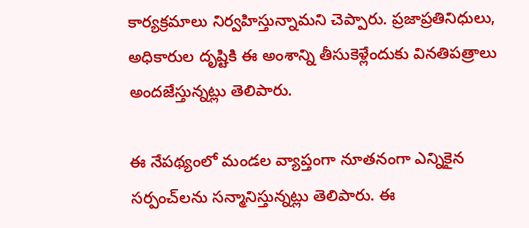కార్యక్రమాలు నిర్వహిస్తున్నామని చెప్పారు. ప్రజాప్రతినిధులు, అధికారుల దృష్టికి ఈ అంశాన్ని తీసుకెళ్లేందుకు వినతిపత్రాలు అందజేస్తున్నట్లు తెలిపారు.

ఈ నేపథ్యంలో మండల వ్యాప్తంగా నూతనంగా ఎన్నికైన సర్పంచ్‌లను సన్మానిస్తున్నట్లు తెలిపారు. ఈ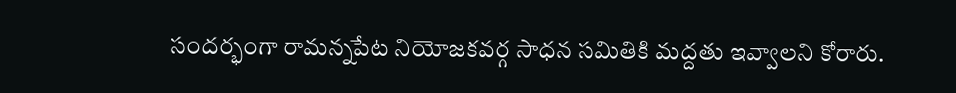సందర్భంగా రామన్నపేట నియోజకవర్గ సాధన సమితికి మద్దతు ఇవ్వాలని కోరారు.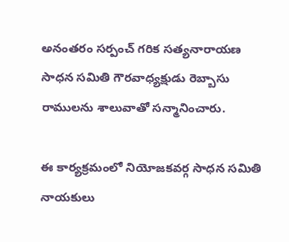అనంతరం సర్పంచ్ గరిక సత్యనారాయణ సాధన సమితి గౌరవాధ్యక్షుడు రెబ్బాసు రాములను శాలువాతో సన్మానించారు.

ఈ కార్యక్రమంలో నియోజకవర్గ సాధన సమితి నాయకులు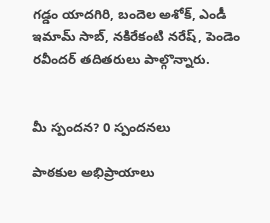గడ్డం యాదగిరి, బందెల అశోక్, ఎండీ ఇమామ్ సాబ్, నకిరేకంటి నరేష్, పెండెం రవీందర్ తదితరులు పాల్గొన్నారు.


మీ స్పందన? 0 స్పందనలు

పాఠకుల అభిప్రాయాలు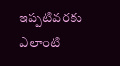ఇప్పటివరకు ఎలాంటి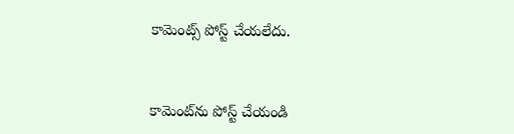కామెంట్స్ పోస్ట్ చేయలేదు.


కామెంట్‌ను పోస్ట్ చేయండి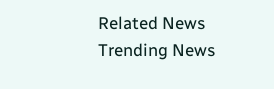Related News
Trending News